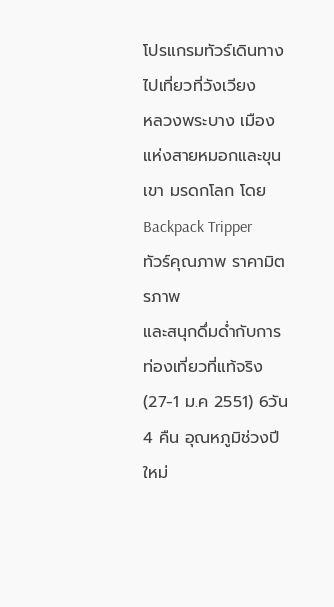โปรแกรมทัวร์เดินทางไปเที่ยวที่วังเวียง
หลวงพระบาง เมืองแห่งสายหมอกและขุนเขา มรดกโลก โดย Backpack Tripper
ทัวร์คุณภาพ ราคามิตรภาพ
และสนุกดึ่มด่ำกับการท่องเที่ยวที่แท้จริง
(27-1 ม.ค 2551) 6วัน 4 คืน อุณหภูมิช่วงปีใหม่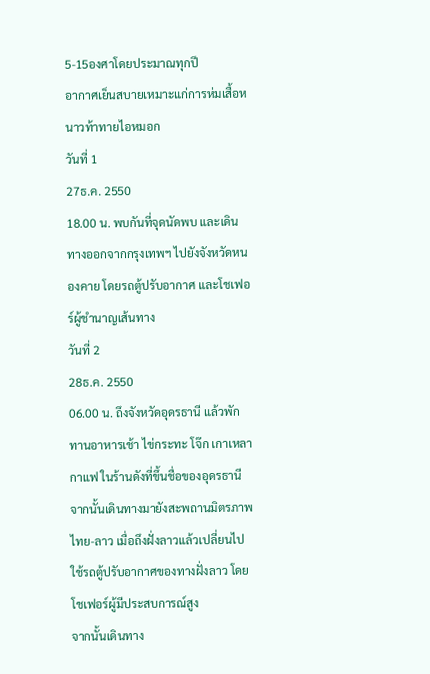5-15องศาโดยประมาณทุกปี
อากาศเย็นสบายเหมาะแก่การห่มเสื้อหนาวท้าทายไอหมอก
วันที่ 1
27ธ.ค. 2550
18.00 น. พบกันที่จุดนัดพบ และเดินทางออกจากกรุงเทพฯ ไปยังจังหวัดหนองคาย โดยรถตู้ปรับอากาศ และโชเฟอร์ผู้ชำนาญเส้นทาง
วันที่ 2
28ธ.ค. 2550
06.00 น. ถึงจังหวัดอุดรธานี แล้วพักทานอาหารเช้า ไข่กระทะ โจ๊ก เกาเหลา กาแฟ ในร้านดังที่ขึ้นชื่อของอุดรธานี
จากนั้นเดินทางมายังสะพถานมิตรภาพไทย-ลาว เมื่อถึงฝั่งลาวแล้วเปลี่ยนไปใช้รถตู้ปรับอากาศของทางฝั่งลาว โดยโชเฟอร์ผู้มีประสบการณ์สูง
จากนั้นเดินทาง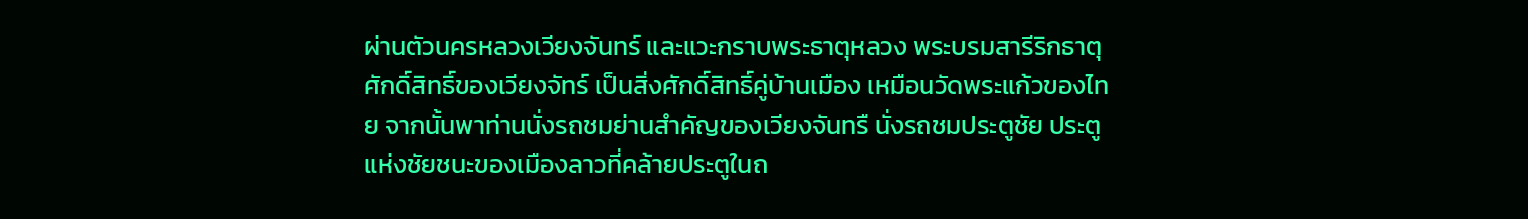ผ่านตัวนครหลวงเวียงจันทร์ และแวะกราบพระธาตุหลวง พระบรมสารีริกธาตุศักดิ์สิทธิ์ของเวียงจัทร์ เป็นสิ่งศักดิ์สิทธิ์คู่บ้านเมือง เหมือนวัดพระแก้วของไทย จากนั้นพาท่านนั่งรถชมย่านสำคัญของเวียงจันทรื นั่งรถชมประตูชัย ประตูแห่งชัยชนะของเมืองลาวที่คล้ายประตูในถ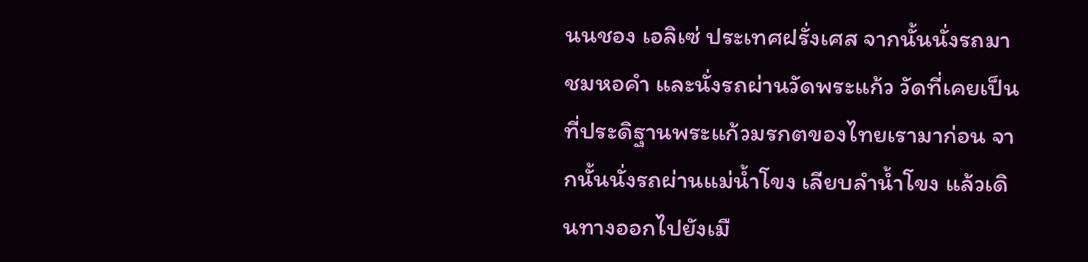นนชอง เอลิเซ่ ประเทศฝรั่งเศส จากนั้นนั่งรถมาชมหอคำ และนั่งรถผ่านวัดพระแก้ว วัดที่เคยเป็นที่ประดิฐานพระแก้วมรกตของไทยเรามาก่อน จากนั้นนั่งรถผ่านแม่น้ำโขง เลียบลำน้ำโขง แล้วเดินทางออกไปยังเมื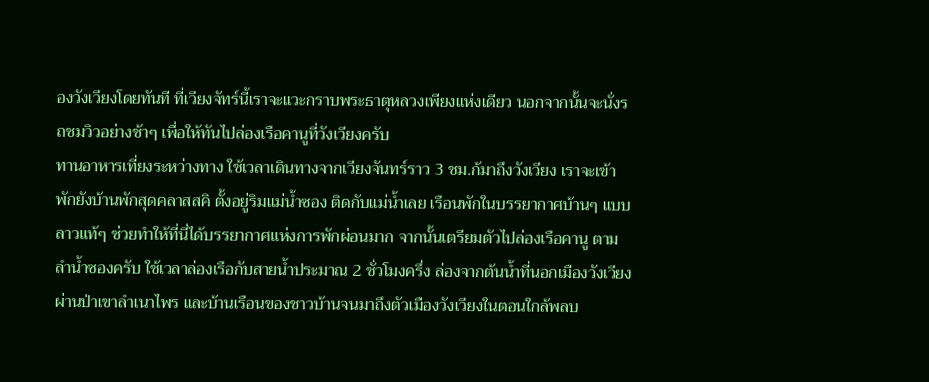องวังเวียงโดยทันที ที่เวียงจัทร์นี้เราจะแวะกราบพระธาตุหลวงเพียงแห่งเดียว นอกจากนั้นจะนั่งรถชมวิวอย่างช้าๆ เพื่อให้ทันไปล่องเรือคานูที่วังเวียงครับ
ทานอาหารเที่ยงระหว่างทาง ใช้เวลาเดินทางจากเวียงจันทร์ราว 3 ชม.ก้มาถึงวังเวียง เราจะเข้าพักยังบ้านพักสุดคลาสสคิ ตั้งอยู่ริมแม่น้ำซอง ติดกับแม่น้ำเลย เรือนพักในบรรยากาศบ้านๆ แบบลาวแท้ๆ ช่วยทำให้ที่นี่ได้บรรยากาศแห่งการพักผ่อนมาก จากนั้นเตรียมตัวไปล่องเรือคานู ตามลำน้ำซองครับ ใช้เวลาล่องเรือกับสายน้ำประมาณ 2 ชั่วโมงครึ่ง ล่องจากต้นน้ำที่นอกเมืองวังเวียง ผ่านป่าเขาลำเนาไพร และบ้านเรือนของชาวบ้านจนมาถึงตัวเมืองวังเวียงในตอนใกล้พลบ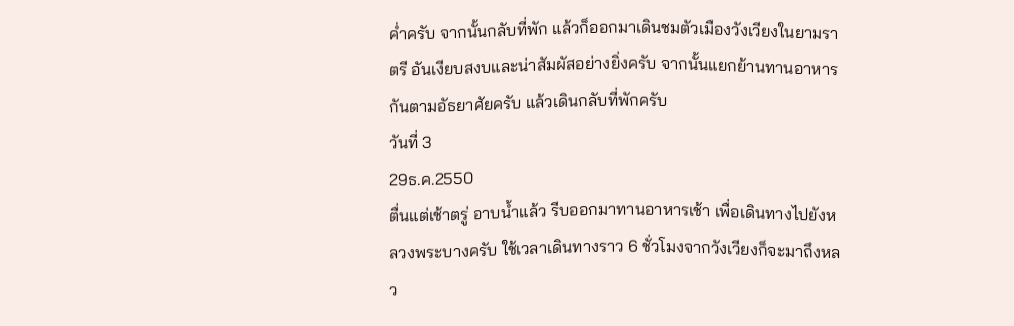ค่ำครับ จากนั้นกลับที่พัก แล้วก็ออกมาเดินชมตัวเมืองวังเวียงในยามราตรี อันเงียบสงบและน่าสัมผัสอย่างยิ่งครับ จากนั้นแยกย้านทานอาหารกันตามอัธยาศัยครับ แล้วเดินกลับที่พักครับ
วันที่ 3
29ธ.ค.2550
ตื่นแต่เช้าตรู่ อาบน้ำแล้ว รีบออกมาทานอาหารเช้า เพื่อเดินทางไปยังหลวงพระบางครับ ใช้เวลาเดินทางราว 6 ชั่วโมงจากวังเวียงก็จะมาถึงหลว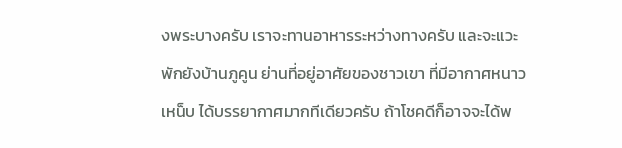งพระบางครับ เราจะทานอาหารระหว่างทางครับ และจะแวะพักยังบ้านภูคูน ย่านที่อยู่อาศัยของชาวเขา ที่มีอากาศหนาวเหน็บ ได้บรรยากาศมากทีเดียวครับ ถ้าโชคดีก็อาจจะได้พ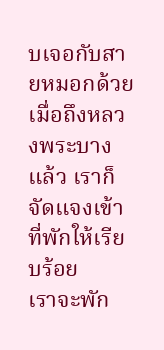บเจอกับสายหมอกด้วย
เมื่อถึงหลวงพระบางแล้ว เราก็จัดแจงเข้าที่พักให้เรียบร้อย
เราจะพัก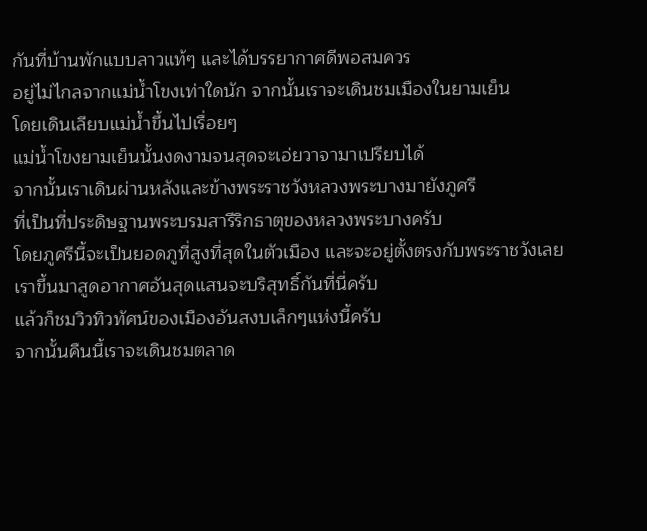กันที่บ้านพักแบบลาวแท้ๆ และได้บรรยากาศดีพอสมควร
อยู่ไม่ไกลจากแม่น้ำโขงเท่าใดนัก จากนั้นเราจะเดินชมเมืองในยามเย็น
โดยเดินเลียบแม่น้ำขึ้นไปเรื่อยๆ
แม่น้ำโขงยามเย็นนั้นงดงามจนสุดจะเอ่ยวาจามาเปรียบได้
จากนั้นเราเดินผ่านหลังและข้างพระราชวังหลวงพระบางมายังภูศรี
ที่เป็นที่ประดิษฐานพระบรมสารีริกธาตุของหลวงพระบางครับ
โดยภูศรีนี้จะเป็นยอดภูที่สูงที่สุดในตัวเมือง และจะอยู่ตั้งตรงกับพระราชวังเลย
เราขึ้นมาสูดอากาศอันสุดแสนจะบริสุทธิ์กันที่นี่ครับ
แล้วก็ชมวิวทิวทัศน์ของเมืองอันสงบเล็กๆแห่งนี้ครับ
จากนั้นคืนนี้เราจะเดินชมตลาด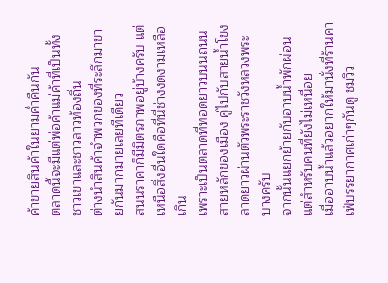ค้าขายสินค้าในยามค่ำคืนกัน
ตลาดนี้จะมีแต่พ่อค้าแม่ค้าที่เป็นทั้งชาวเขาและชาวลาวท้องถิ่น
ต่างนำสินค้าจำพวกของที่ระลึกมาขายกันมากมายเลยทีเดียว
สนนราคาก็มีมิตรภาพอยู่บ้างครับ แต่เหนือสิ่งอื่นใดคือที่นี่ช่างงดงามเหลือเกิน
เพราะเป็นตลาดที่ทอดยาวบนนถนนสายหลักของเมือง คู่ไปกับสายน้ำโขง
ลาดยาวผ่านตัวพระราชวังหลวงพระบางครับ
จากนั้นแยกย้ายกับอาบน้ำพักผ่อน
แต่สำหรับคนที่ยังไม่เหนื่อย
เมื่ออาบน้ำแล้วอยากให้มานั่งที่ร้านคาเฟ่บรรยากาศเก่าๆกันดู ชมวิว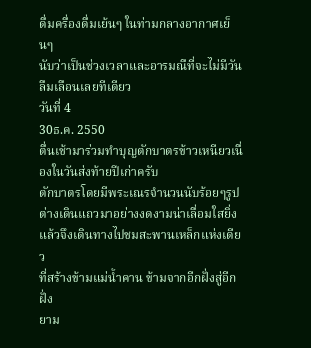ดื่มครื่องดื่มเย้นๆ ในท่ามกลางอากาศเย็นๆ
นับว่าเป็นช่วงเวลาและอารมณืที่จะไม่มีวันลืมเลือนเลยทีเดียว
วันที่ 4
30ธ.ค. 2550
ตื่นเช้ามาร่วมทำบุญตักบาตรข้าวเหนียวเนื่องในวันส่งท้ายปีเก่าครับ
ตักบาตรโดยมีพระเณรจำนวนนับร้อยๆรูปต่างเดินแถวมาอย่างงดงามน่าเลื่อมใสยิ่ง
แล้วจึงเดินทางไปชมสะพานเหล็กแห่งเดียว
ที่สร้างข้ามแม่น้ำคาน ข้ามจากอีกฝั่งสู่อีกฝั่ง
ยาม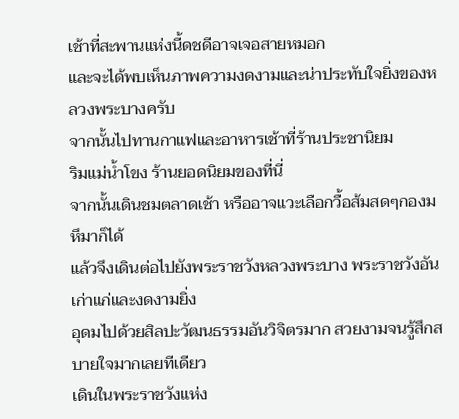เช้าที่สะพานแห่งนี้ดชดีอาจเจอสายหมอก
และจะได้พบเห็นภาพความงดงามและน่าประทับใจยิ่งของหลวงพระบางครับ
จากนั้นไปทานกาแฟและอาหารเช้าที่ร้านประชานิยม
ริมแม่น้ำโขง ร้านยอดนิยมของที่นี่
จากนั้นเดินชมตลาดเช้า หรืออาจแวะเลือกวื้อส้มสดๆกองมหึมาก็ได้
แล้วจึงเดินต่อไปยังพระราชวังหลวงพระบาง พระราชวังอันเก่าแก่และงดงามยิ่ง
อุดมไปด้วยสิลปะวัฒนธรรมอันวิจิตรมาก สวยงามจนรู้สึกสบายใจมากเลยทีเดียว
เดินในพระราชวังแห่ง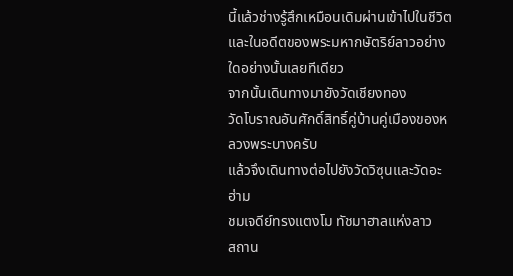นี้แล้วช่างรู้สึกเหมือนเดิมผ่านเข้าไปในชีวิตและในอดีตของพระมหากษัตริย์ลาวอย่างใดอย่างนั้นเลยทีเดียว
จากนั้นเดินทางมายังวัดเชียงทอง
วัดโบราณอันศักดิ์สิทธิ์คู่บ้านคู่เมืองของหลวงพระบางครับ
แล้วจึงเดินทางต่อไปยังวัดวิซุนและวัดอะฮ่าม
ชมเจดีย์ทรงแตงโม ทัชมาฮาลแห่งลาว
สถาน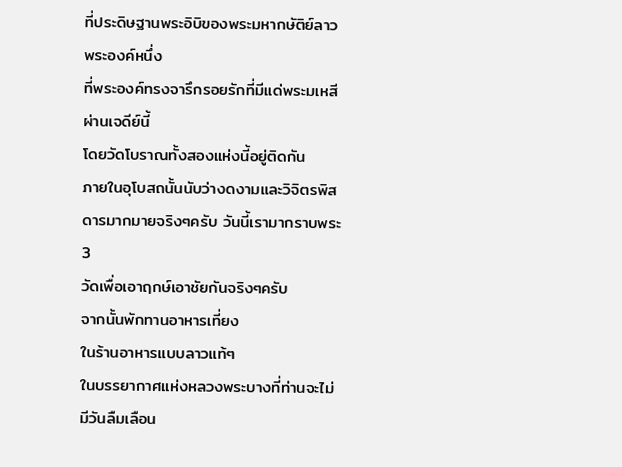ที่ประดิษฐานพระอิบิของพระมหากษัติย์ลาวพระองค์หนึ่ง
ที่พระองค์ทรงจารึกรอยรักที่มีแด่พระมเหสีผ่านเจดีย์นี้
โดยวัดโบราณทั้งสองแห่งนี้อยู่ติดกัน
ภายในอุโบสถนั้นนับว่างดงามและวิจิตรพิสดารมากมายจริงๆครับ วันนี้เรามากราบพระ 3
วัดเพื่อเอาฤกษ์เอาชัยกันจริงๆครับ
จากนั้นพักทานอาหารเที่ยง
ในร้านอาหารแบบลาวแท้ๆ
ในบรรยากาศแห่งหลวงพระบางที่ท่านจะไม่มีวันลืมเลือน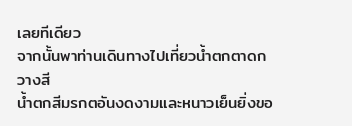เลยทีเดียว
จากนั้นพาท่านเดินทางไปเที่ยวน้ำตกตาดกวางสี
น้ำตกสีมรกตอันงดงามและหนาวเย็นยิ่งขอ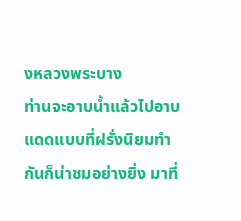งหลวงพระบาง
ท่านจะอาบน้ำแล้วไปอาบแดดแบบที่ฝรั่งนิยมทำกันก็น่าชมอย่างยิ่ง มาที่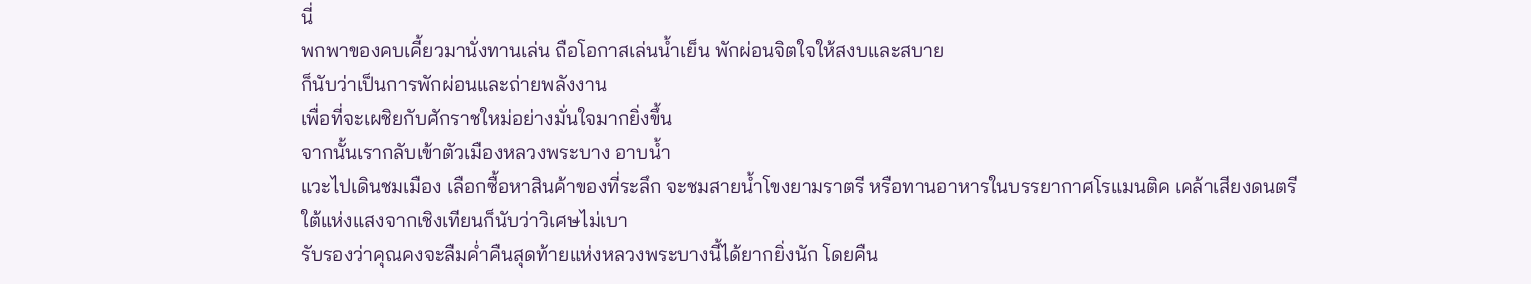นี่
พกพาของคบเคี้ยวมานั่งทานเล่น ถือโอกาสเล่นน้ำเย็น พักผ่อนจิตใจให้สงบและสบาย
ก็นับว่าเป็นการพักผ่อนและถ่ายพลังงาน
เพื่อที่จะเผชิยกับศักราชใหม่อย่างมั่นใจมากยิ่งขึ้น
จากนั้นเรากลับเข้าตัวเมืองหลวงพระบาง อาบน้ำ
แวะไปเดินชมเมือง เลือกซื้อหาสินค้าของที่ระลึก จะชมสายน้ำโขงยามราตรี หรือทานอาหารในบรรยากาศโรแมนติค เคล้าเสียงดนตรี
ใต้แห่งแสงจากเชิงเทียนก็นับว่าวิเศษไม่เบา
รับรองว่าคุณคงจะลืมค่ำคืนสุดท้ายแห่งหลวงพระบางนี้ได้ยากยิ่งนัก โดยคืน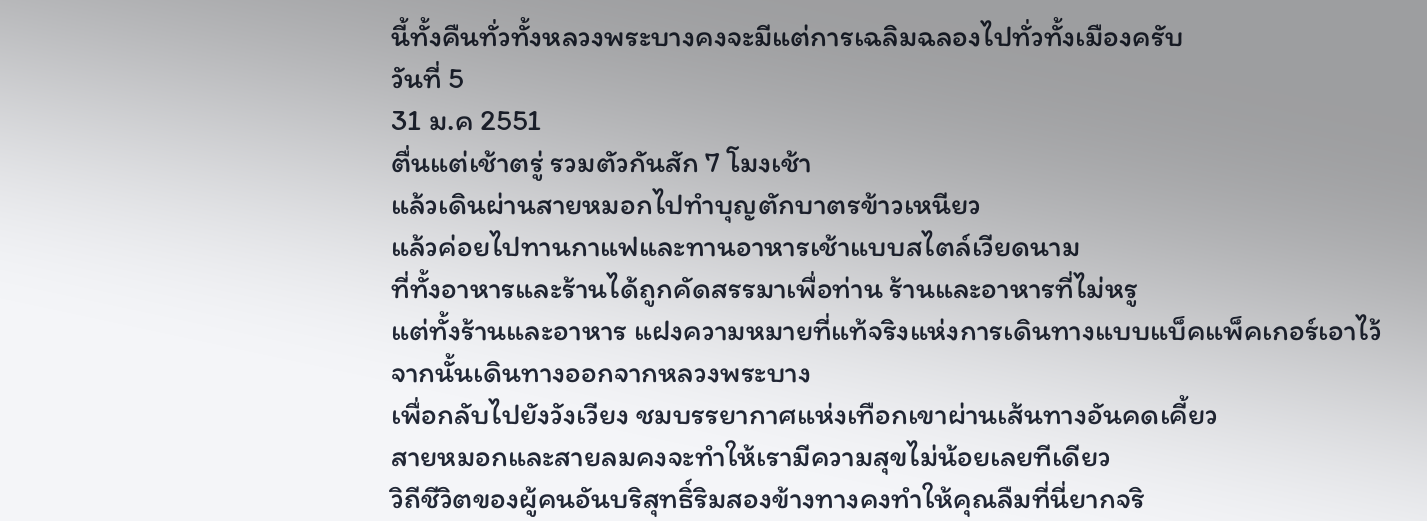นี้ทั้งคืนทั่วทั้งหลวงพระบางคงจะมีแต่การเฉลิมฉลองไปทั่วทั้งเมืองครับ
วันที่ 5
31 ม.ค 2551
ตื่นแต่เช้าตรู่ รวมตัวกันสัก 7 โมงเช้า
แล้วเดินผ่านสายหมอกไปทำบุญตักบาตรข้าวเหนียว
แล้วค่อยไปทานกาแฟและทานอาหารเช้าแบบสไตล์เวียดนาม
ที่ทั้งอาหารและร้านได้ถูกคัดสรรมาเพื่อท่าน ร้านและอาหารที่ไม่หรู
แต่ทั้งร้านและอาหาร แฝงความหมายที่แท้จริงแห่งการเดินทางแบบแบ็คแพ็คเกอร์เอาไว้
จากนั้นเดินทางออกจากหลวงพระบาง
เพื่อกลับไปยังวังเวียง ชมบรรยากาศแห่งเทือกเขาผ่านเส้นทางอันคดเคี้ยว
สายหมอกและสายลมคงจะทำให้เรามีความสุขไม่น้อยเลยทีเดียว
วิถีชีวิตของผู้คนอันบริสุทธิ์ริมสองข้างทางคงทำให้คุณลืมที่นี่ยากจริ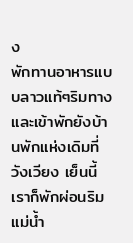ง
พักทานอาหารแบบลาวแท้ๆริมทาง
และเข้าพักยังบ้านพักแห่งเดิมที่วังเวียง เย็นนี้เราก็พักผ่อนริมแม่น้ำ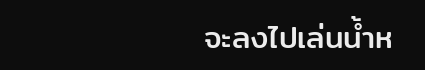จะลงไปเล่นน้ำห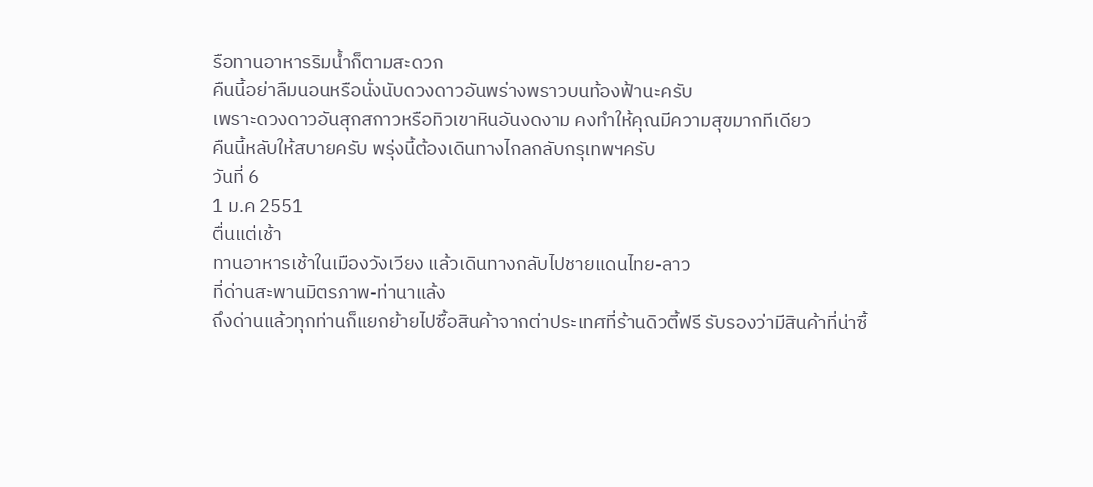รือทานอาหารริมน้ำก็ตามสะดวก
คืนนี้อย่าลืมนอนหรือนั่งนับดวงดาวอันพร่างพราวบนท้องฟ้านะครับ
เพราะดวงดาวอันสุกสกาวหรือทิวเขาหินอันงดงาม คงทำให้คุณมีความสุขมากทีเดียว
คืนนี้หลับให้สบายครับ พรุ่งนี้ต้องเดินทางไกลกลับกรุเทพฯครับ
วันที่ 6
1 ม.ค 2551
ตื่นแต่เช้า
ทานอาหารเช้าในเมืองวังเวียง แล้วเดินทางกลับไปชายแดนไทย-ลาว
ที่ด่านสะพานมิตรภาพ-ท่านาแล้ง
ถึงด่านแล้วทุกท่านก็แยกย้ายไปซื้อสินค้าจากต่าประเทศที่ร้านดิวตี้ฟรี รับรองว่ามีสินค้าที่น่าซื้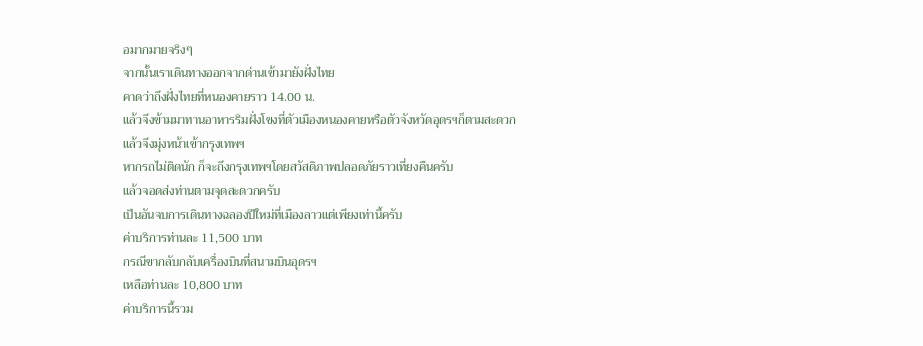อมากมายจริงๆ
จากนั้นเราเดินทางออกจากด่านเข้ามายังฝั่งไทย
คาดว่าถึงฝั่งไทยที่หนองคายราว 14.00 น.
แล้วจึงข้ามมาทานอาหารริมฝั่งโขงที่ตัวเมืองหนองคายหรือตัวจังหวัดอุดรฯก็ตามสะดวก
แล้วจึงมุ่งหน้าเข้ากรุงเทพฯ
หากรถไม่ติดนัก ก็จะถึงกรุงเทพฯโดยสวัสดิภาพปลอดภัยราวเที่ยงคืนครับ
แล้วจอดส่งท่านตามจุดสะดวกครับ
เป็นอันจบการเดินทางฉลองปีใหม่ที่เมืองลาวแต่เพียงเท่านี้ครับ
ค่าบริการท่านละ 11,500 บาท
กรณีขากลับกลับเครื่องบินที่สนามบินอุดรฯ
เหลือท่านละ 10,800 บาท
ค่าบริการนี้รวม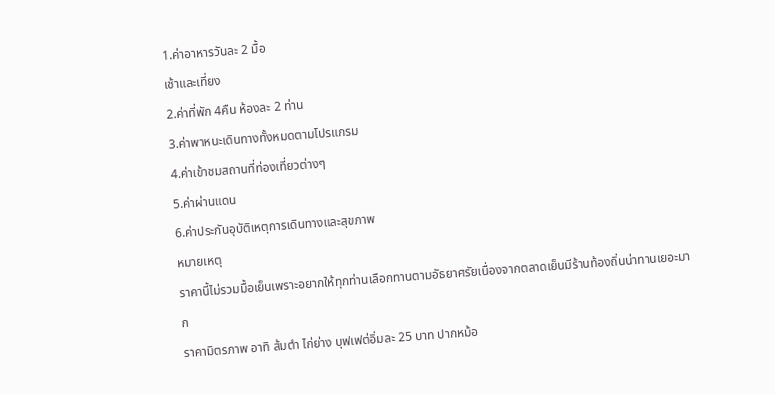1.ค่าอาหารวันละ 2 มื้อ
เช้าและเที่ยง
2.ค่าที่พัก 4คืน ห้องละ 2 ท่าน
3.ค่าพาหนะเดินทางทั้งหมดตามโปรแกรม
4.ค่าเข้าชมสถานที่ท่องเที่ยวต่างๆ
5.ค่าผ่านแดน
6.ค่าประกันอุบัติเหตุการเดินทางและสุขภาพ
หมายเหตุ
ราคานี้ไม่รวมมื้อเย็นเพราะอยากให้ทุกท่านเลือกทานตามอัธยาศรัยเนื่องจากตลาดเย็นมีร้านท้องถิ่นน่าทานเยอะมาก
ราคามิตรภาพ อาทิ ส้มตำ ไก่ย่าง บุฟเฟต่อิ่มละ 25 บาท ปากหม้อ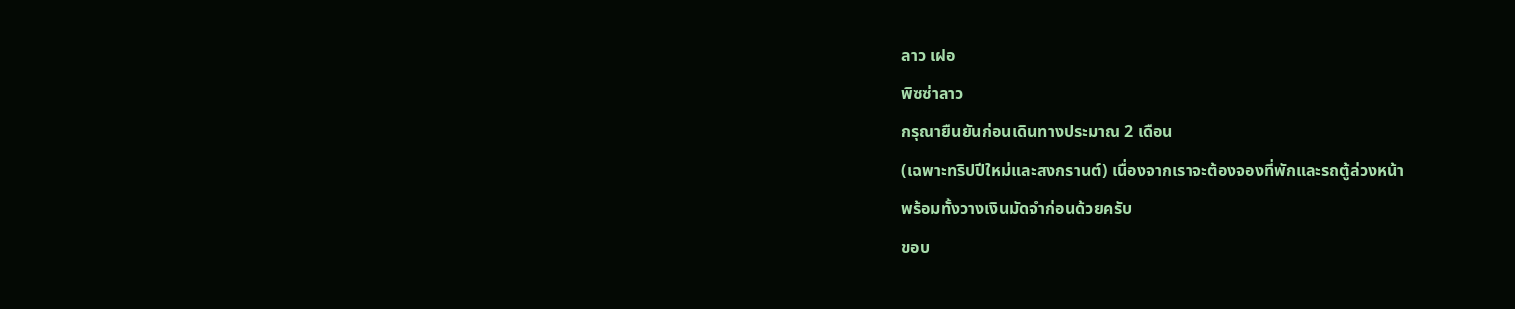ลาว เฝอ
พิซซ่าลาว
กรุณายืนยันก่อนเดินทางประมาณ 2 เดือน
(เฉพาะทริปปีใหม่และสงกรานต์) เนื่องจากเราจะต้องจองที่พักและรถตู้ล่วงหน้า
พร้อมทั้งวางเงินมัดจำก่อนด้วยครับ
ขอบ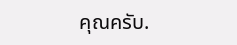คุณครับ.